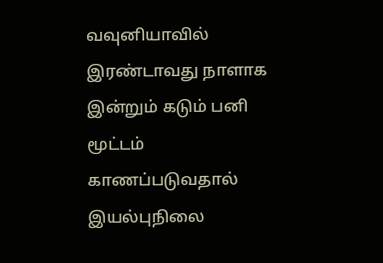வவுனியாவில் இரண்டாவது நாளாக இன்றும் கடும் பனி மூட்டம் காணப்படுவதால் இயல்புநிலை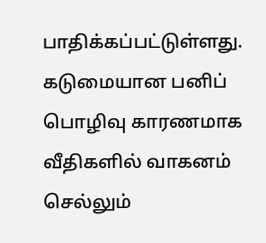பாதிக்கப்பட்டுள்ளது.
கடுமையான பனிப் பொழிவு காரணமாக வீதிகளில் வாகனம் செல்லும்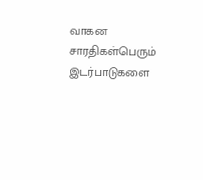வாகன சாரதிகள்பெரும் இடர்பாடுகளை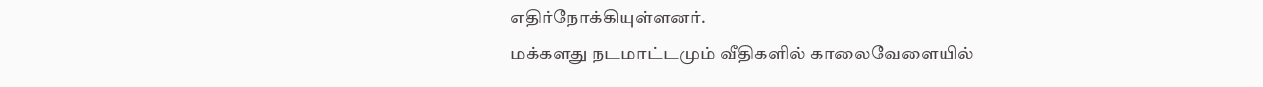எதிர்நோக்கியுள்ளனர்.
மக்களது நடமாட்டமும் வீதிகளில் காலைவேளையில்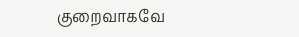குறைவாகவே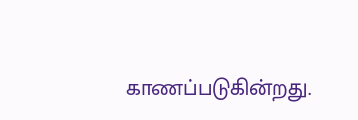காணப்படுகின்றது.